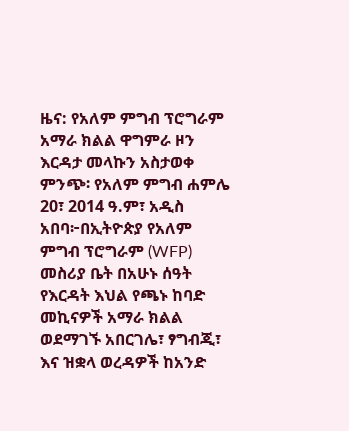ዜና: የአለም ምግብ ፕሮግራም አማራ ክልል ዋግምራ ዞን እርዳታ መላኩን አስታወቀ
ምንጭ፡ የአለም ምግብ ሐምሌ 20፣ 2014 ዓ.ም፣ አዲስ አበባ፦በኢትዮጵያ የአለም ምግብ ፕሮግራም (WFP) መስሪያ ቤት በአሁኑ ሰዓት የእርዳት እህል የጫኑ ከባድ መኪናዎች አማራ ክልል ወደማገኙ አበርገሌ፣ ፃግብጂ፣ እና ዝቋላ ወረዳዎች ከአንድ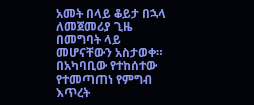አመት በላይ ቆይታ በኋላ ለመጀመሪያ ጊዜ በመግባት ላይ መሆናቸውን አስታወቀ። በአካባቢው የተከሰተው የተመጣጠነ የምግብ እጥረት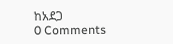ከአደጋ
0 Comments